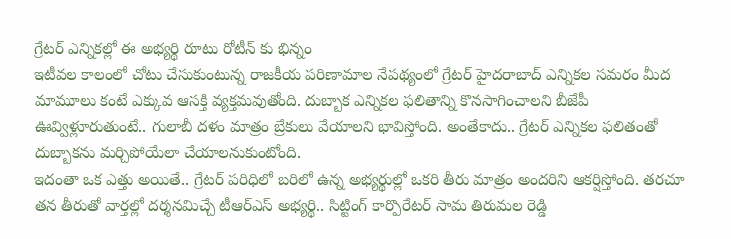గ్రేటర్ ఎన్నికల్లో ఈ అభ్యర్థి రూటు రోటీన్ కు భిన్నం
ఇటీవల కాలంలో చోటు చేసుకుంటున్న రాజకీయ పరిణామాల నేపథ్యంలో గ్రేటర్ హైదరాబాద్ ఎన్నికల సమరం మీద మామూలు కంటే ఎక్కువ ఆసక్తి వ్యక్తమవుతోంది. దుబ్బాక ఎన్నికల ఫలితాన్ని కొనసాగించాలని బీజేపీ ఊవ్విళ్లూరుతుంటే.. గులాబీ దళం మాత్రం బ్రేకులు వేయాలని భావిస్తోంది. అంతేకాదు.. గ్రేటర్ ఎన్నికల ఫలితంతో దుబ్బాకను మర్చిపోయేలా చేయాలనుకుంటోంది.
ఇదంతా ఒక ఎత్తు అయితే.. గ్రేటర్ పరిధిలో బరిలో ఉన్న అభ్యర్థుల్లో ఒకరి తీరు మాత్రం అందరిని ఆకర్షిస్తోంది. తరచూ తన తీరుతో వార్తల్లో దర్శనమిచ్చే టీఆర్ఎస్ అభ్యర్థి.. సిట్టింగ్ కార్పొరేటర్ సామ తిరుమల రెడ్డి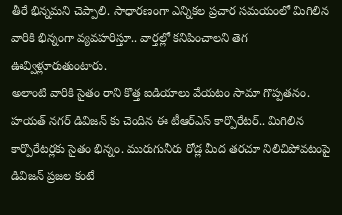తీరే భిన్నమని చెప్పాలి. సాధారణంగా ఎన్నికల ప్రచార సమయంలో మిగిలిన వారికి భిన్నంగా వ్యవహరిస్తూ.. వార్తల్లో కనిపించాలని తెగ ఊవ్విళ్లూరుతుంటారు.
అలాంటి వారికి సైతం రాని కొత్త ఐడియాలు వేయటం సామా గొప్పతనం. హయత్ నగర్ డివిజన్ కు చెందిన ఈ టీఆర్ఎస్ కార్పొరేటర్.. మిగిలిన కార్పొరేటర్లకు సైతం భిన్నం. మురుగునీరు రోడ్ల మీద తరచూ నిలిచిపోవటంపై డివిజన్ ప్రజల కంటే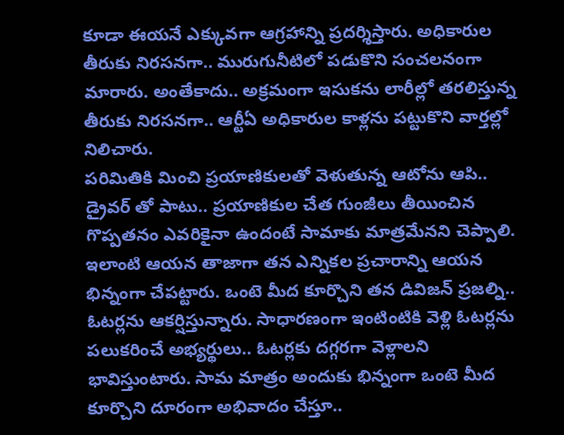కూడా ఈయనే ఎక్కువగా ఆగ్రహాన్ని ప్రదర్శిస్తారు. అధికారుల తీరుకు నిరసనగా.. మురుగునీటిలో పడుకొని సంచలనంగా మారారు. అంతేకాదు.. అక్రమంగా ఇసుకను లారీల్లో తరలిస్తున్న తీరుకు నిరసనగా.. ఆర్టీఏ అధికారుల కాళ్లను పట్టుకొని వార్తల్లో నిలిచారు.
పరిమితికి మించి ప్రయాణికులతో వెళుతున్న ఆటోను ఆపి.. డ్రైవర్ తో పాటు.. ప్రయాణికుల చేత గుంజీలు తీయించిన గొప్పతనం ఎవరికైనా ఉందంటే సామాకు మాత్రమేనని చెప్పాలి. ఇలాంటి ఆయన తాజాగా తన ఎన్నికల ప్రచారాన్ని ఆయన భిన్నంగా చేపట్టారు. ఒంటె మీద కూర్చొని తన డివిజన్ ప్రజల్ని.. ఓటర్లను ఆకర్షిస్తున్నారు. సాధారణంగా ఇంటింటికి వెళ్లి ఓటర్లను పలుకరించే అభ్యర్థులు.. ఓటర్లకు దగ్గరగా వెళ్లాలని భావిస్తుంటారు. సామ మాత్రం అందుకు భిన్నంగా ఒంటె మీద కూర్చొని దూరంగా అభివాదం చేస్తూ..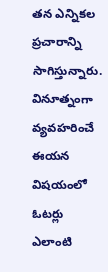తన ఎన్నికల ప్రచారాన్ని సాగిస్తున్నారు. వినూత్నంగా వ్యవహరించే ఈయన విషయంలో ఓటర్లు ఎలాంటి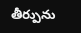తీర్పును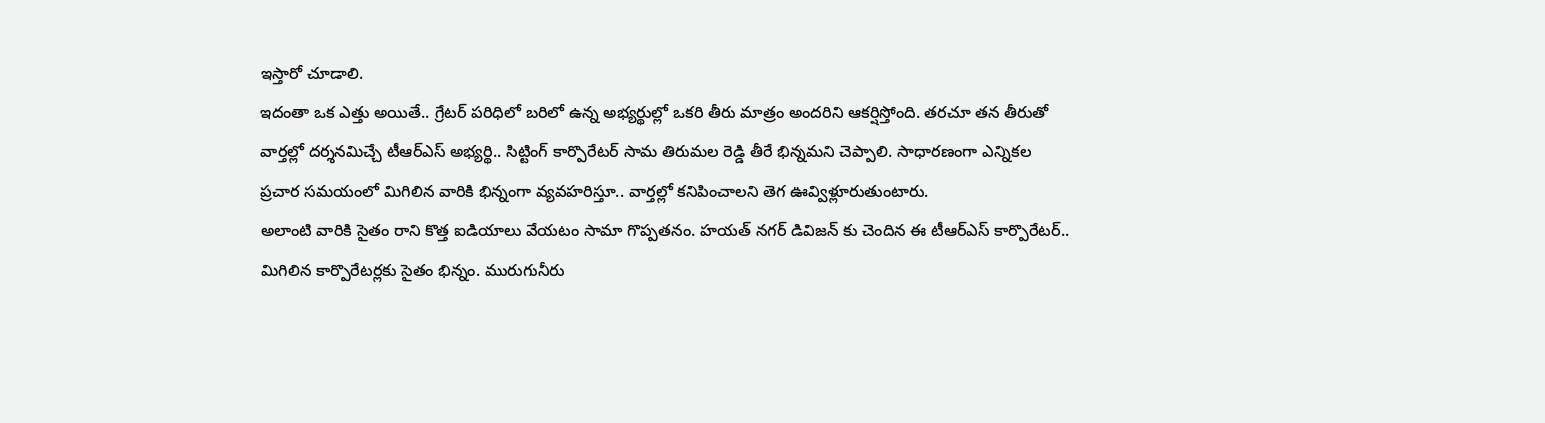ఇస్తారో చూడాలి.
ఇదంతా ఒక ఎత్తు అయితే.. గ్రేటర్ పరిధిలో బరిలో ఉన్న అభ్యర్థుల్లో ఒకరి తీరు మాత్రం అందరిని ఆకర్షిస్తోంది. తరచూ తన తీరుతో వార్తల్లో దర్శనమిచ్చే టీఆర్ఎస్ అభ్యర్థి.. సిట్టింగ్ కార్పొరేటర్ సామ తిరుమల రెడ్డి తీరే భిన్నమని చెప్పాలి. సాధారణంగా ఎన్నికల ప్రచార సమయంలో మిగిలిన వారికి భిన్నంగా వ్యవహరిస్తూ.. వార్తల్లో కనిపించాలని తెగ ఊవ్విళ్లూరుతుంటారు.
అలాంటి వారికి సైతం రాని కొత్త ఐడియాలు వేయటం సామా గొప్పతనం. హయత్ నగర్ డివిజన్ కు చెందిన ఈ టీఆర్ఎస్ కార్పొరేటర్.. మిగిలిన కార్పొరేటర్లకు సైతం భిన్నం. మురుగునీరు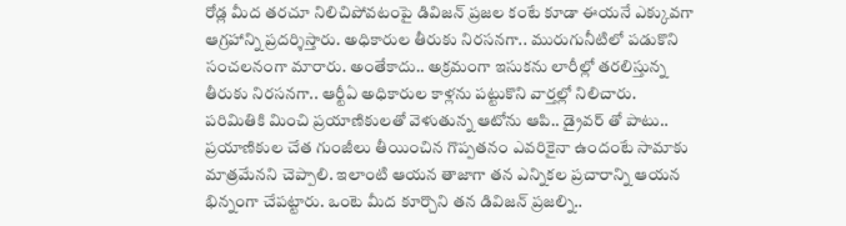రోడ్ల మీద తరచూ నిలిచిపోవటంపై డివిజన్ ప్రజల కంటే కూడా ఈయనే ఎక్కువగా ఆగ్రహాన్ని ప్రదర్శిస్తారు. అధికారుల తీరుకు నిరసనగా.. మురుగునీటిలో పడుకొని సంచలనంగా మారారు. అంతేకాదు.. అక్రమంగా ఇసుకను లారీల్లో తరలిస్తున్న తీరుకు నిరసనగా.. ఆర్టీఏ అధికారుల కాళ్లను పట్టుకొని వార్తల్లో నిలిచారు.
పరిమితికి మించి ప్రయాణికులతో వెళుతున్న ఆటోను ఆపి.. డ్రైవర్ తో పాటు.. ప్రయాణికుల చేత గుంజీలు తీయించిన గొప్పతనం ఎవరికైనా ఉందంటే సామాకు మాత్రమేనని చెప్పాలి. ఇలాంటి ఆయన తాజాగా తన ఎన్నికల ప్రచారాన్ని ఆయన భిన్నంగా చేపట్టారు. ఒంటె మీద కూర్చొని తన డివిజన్ ప్రజల్ని..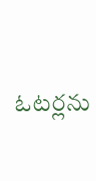ఓటర్లను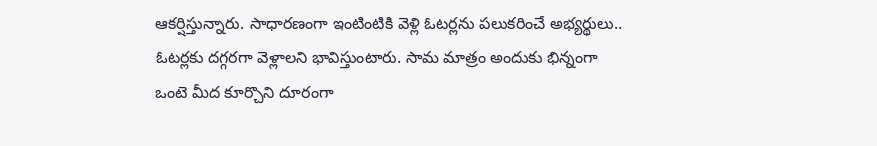ఆకర్షిస్తున్నారు. సాధారణంగా ఇంటింటికి వెళ్లి ఓటర్లను పలుకరించే అభ్యర్థులు.. ఓటర్లకు దగ్గరగా వెళ్లాలని భావిస్తుంటారు. సామ మాత్రం అందుకు భిన్నంగా ఒంటె మీద కూర్చొని దూరంగా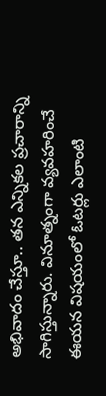అభివాదం చేస్తూ.. తన ఎన్నికల ప్రచారాన్ని సాగిస్తున్నారు. వినూత్నంగా వ్యవహరించే ఈయన విషయంలో ఓటర్లు ఎలాంటి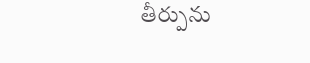తీర్పును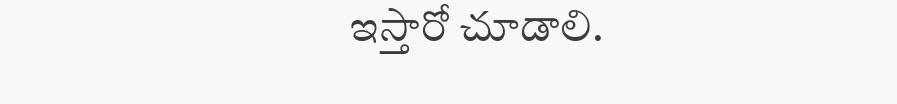ఇస్తారో చూడాలి.